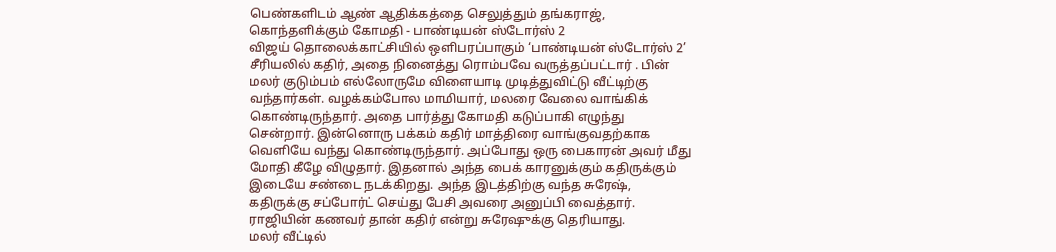பெண்களிடம் ஆண் ஆதிக்கத்தை செலுத்தும் தங்கராஜ், கொந்தளிக்கும் கோமதி - பாண்டியன் ஸ்டோர்ஸ் 2
விஜய் தொலைக்காட்சியில் ஒளிபரப்பாகும் ‘பாண்டியன் ஸ்டோர்ஸ் 2’ சீரியலில் கதிர், அதை நினைத்து ரொம்பவே வருத்தப்பட்டார் . பின் மலர் குடும்பம் எல்லோருமே விளையாடி முடித்துவிட்டு வீட்டிற்கு வந்தார்கள். வழக்கம்போல மாமியார், மலரை வேலை வாங்கிக் கொண்டிருந்தார். அதை பார்த்து கோமதி கடுப்பாகி எழுந்து சென்றார். இன்னொரு பக்கம் கதிர் மாத்திரை வாங்குவதற்காக வெளியே வந்து கொண்டிருந்தார். அப்போது ஒரு பைகாரன் அவர் மீது மோதி கீழே விழுதார். இதனால் அந்த பைக் காரனுக்கும் கதிருக்கும் இடையே சண்டை நடக்கிறது. அந்த இடத்திற்கு வந்த சுரேஷ், கதிருக்கு சப்போர்ட் செய்து பேசி அவரை அனுப்பி வைத்தார். ராஜியின் கணவர் தான் கதிர் என்று சுரேஷுக்கு தெரியாது.
மலர் வீட்டில்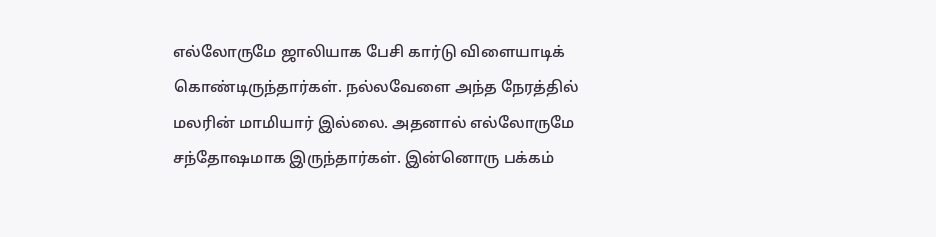எல்லோருமே ஜாலியாக பேசி கார்டு விளையாடிக் கொண்டிருந்தார்கள். நல்லவேளை அந்த நேரத்தில் மலரின் மாமியார் இல்லை. அதனால் எல்லோருமே சந்தோஷமாக இருந்தார்கள். இன்னொரு பக்கம்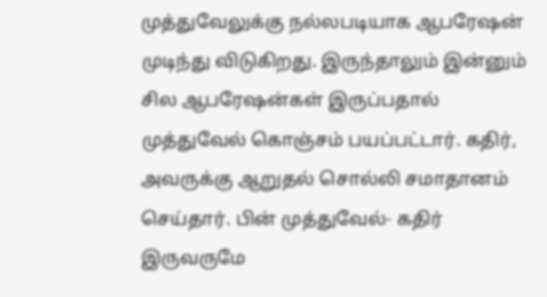முத்துவேலுக்கு நல்லபடியாக ஆபரேஷன் முடிந்து விடுகிறது. இருந்தாலும் இன்னும் சில ஆபரேஷன்கள் இருப்பதால் முத்துவேல் கொஞ்சம் பயப்பட்டார். கதிர், அவருக்கு ஆறுதல் சொல்லி சமாதானம் செய்தார். பின் முத்துவேல்- கதிர் இருவருமே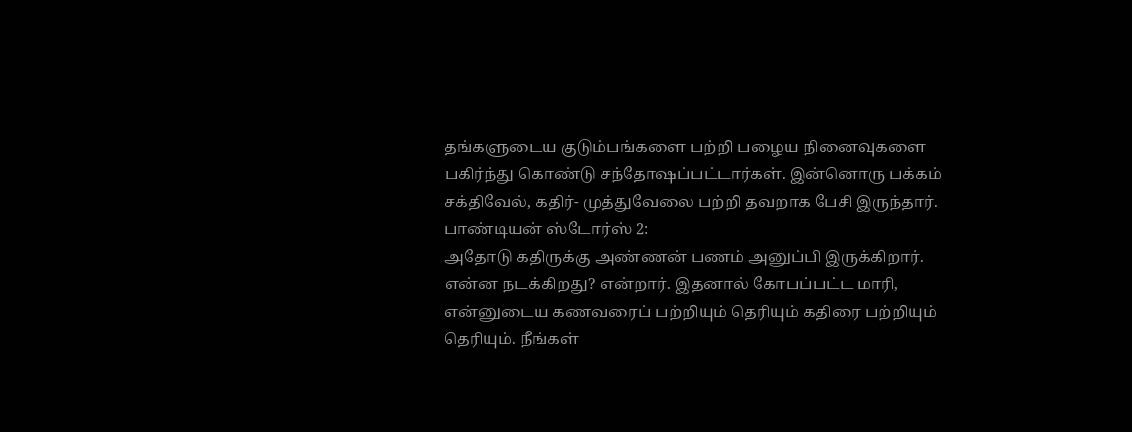தங்களுடைய குடும்பங்களை பற்றி பழைய நினைவுகளை பகிர்ந்து கொண்டு சந்தோஷப்பட்டார்கள். இன்னொரு பக்கம் சக்திவேல், கதிர்- முத்துவேலை பற்றி தவறாக பேசி இருந்தார்.
பாண்டியன் ஸ்டோர்ஸ் 2:
அதோடு கதிருக்கு அண்ணன் பணம் அனுப்பி இருக்கிறார். என்ன நடக்கிறது? என்றார். இதனால் கோபப்பட்ட மாரி, என்னுடைய கணவரைப் பற்றியும் தெரியும் கதிரை பற்றியும் தெரியும். நீங்கள்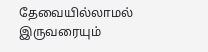தேவையில்லாமல் இருவரையும்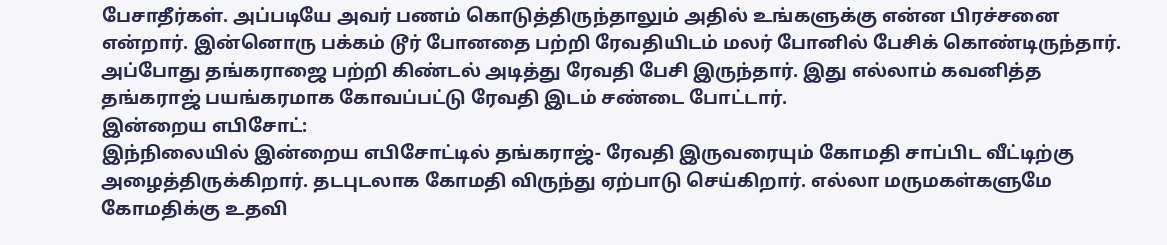பேசாதீர்கள். அப்படியே அவர் பணம் கொடுத்திருந்தாலும் அதில் உங்களுக்கு என்ன பிரச்சனை என்றார். இன்னொரு பக்கம் டூர் போனதை பற்றி ரேவதியிடம் மலர் போனில் பேசிக் கொண்டிருந்தார். அப்போது தங்கராஜை பற்றி கிண்டல் அடித்து ரேவதி பேசி இருந்தார். இது எல்லாம் கவனித்த தங்கராஜ் பயங்கரமாக கோவப்பட்டு ரேவதி இடம் சண்டை போட்டார்.
இன்றைய எபிசோட்:
இந்நிலையில் இன்றைய எபிசோட்டில் தங்கராஜ்- ரேவதி இருவரையும் கோமதி சாப்பிட வீட்டிற்கு அழைத்திருக்கிறார். தடபுடலாக கோமதி விருந்து ஏற்பாடு செய்கிறார். எல்லா மருமகள்களுமே கோமதிக்கு உதவி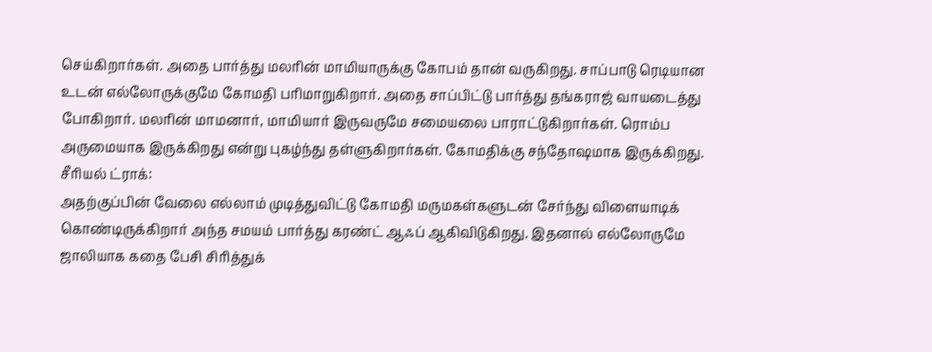செய்கிறார்கள். அதை பார்த்து மலரின் மாமியாருக்கு கோபம் தான் வருகிறது. சாப்பாடு ரெடியான உடன் எல்லோருக்குமே கோமதி பரிமாறுகிறார். அதை சாப்பிட்டு பார்த்து தங்கராஜ் வாயடைத்து போகிறார். மலரின் மாமனார், மாமியார் இருவருமே சமையலை பாராட்டுகிறார்கள். ரொம்ப அருமையாக இருக்கிறது என்று புகழ்ந்து தள்ளுகிறார்கள். கோமதிக்கு சந்தோஷமாக இருக்கிறது.
சீரியல் ட்ராக்:
அதற்குப்பின் வேலை எல்லாம் முடித்துவிட்டு கோமதி மருமகள்களுடன் சேர்ந்து விளையாடிக் கொண்டிருக்கிறார் அந்த சமயம் பார்த்து கரண்ட் ஆஃப் ஆகிவிடுகிறது. இதனால் எல்லோருமே ஜாலியாக கதை பேசி சிரித்துக்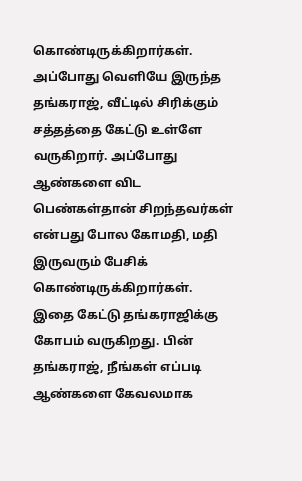கொண்டிருக்கிறார்கள். அப்போது வெளியே இருந்த தங்கராஜ், வீட்டில் சிரிக்கும் சத்தத்தை கேட்டு உள்ளே வருகிறார். அப்போது ஆண்களை விட பெண்கள்தான் சிறந்தவர்கள் என்பது போல கோமதி, மதி இருவரும் பேசிக் கொண்டிருக்கிறார்கள். இதை கேட்டு தங்கராஜிக்கு கோபம் வருகிறது. பின் தங்கராஜ், நீங்கள் எப்படி ஆண்களை கேவலமாக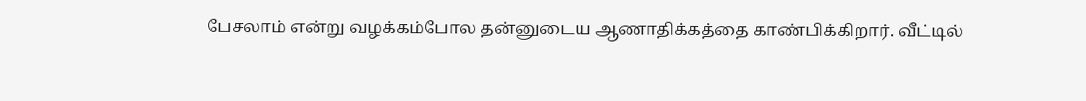பேசலாம் என்று வழக்கம்போல தன்னுடைய ஆணாதிக்கத்தை காண்பிக்கிறார். வீட்டில்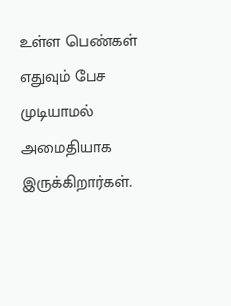உள்ள பெண்கள் எதுவும் பேச முடியாமல் அமைதியாக இருக்கிறார்கள்.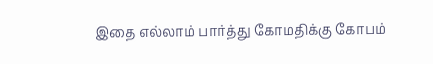இதை எல்லாம் பார்த்து கோமதிக்கு கோபம்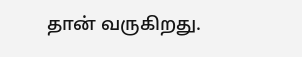தான் வருகிறது.